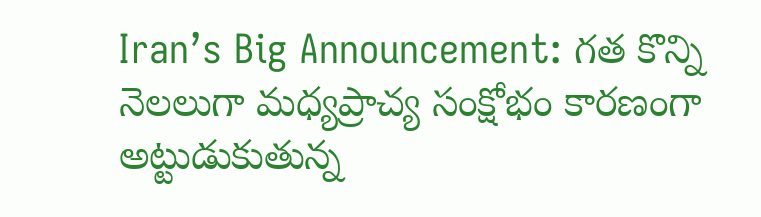Iran’s Big Announcement: గత కొన్ని నెలలుగా మధ్యప్రాచ్య సంక్షోభం కారణంగా అట్టుడుకుతున్న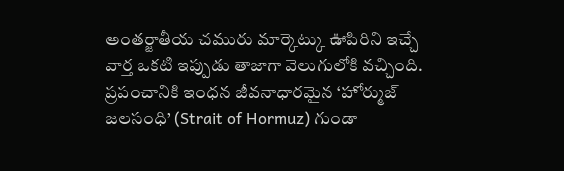అంతర్జాతీయ చమురు మార్కెట్కు ఊపిరిని ఇచ్చే వార్త ఒకటి ఇప్పుడు తాజాగా వెలుగులోకి వచ్చింది. ప్రపంచానికి ఇంధన జీవనాధారమైన ‘హోర్ముజ్ జలసంధి’ (Strait of Hormuz) గుండా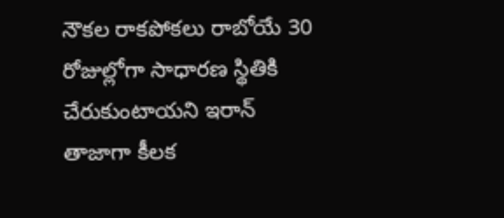నౌకల రాకపోకలు రాబోయే 30 రోజుల్లోగా సాధారణ స్థితికి చేరుకుంటాయని ఇరాన్ తాజాగా కీలక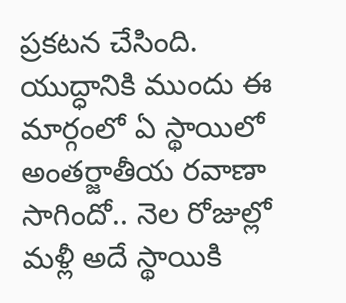ప్రకటన చేసింది. యుద్ధానికి ముందు ఈ మార్గంలో ఏ స్థాయిలో అంతర్జాతీయ రవాణా సాగిందో.. నెల రోజుల్లో మళ్లీ అదే స్థాయికి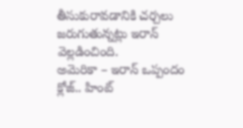తీసుకురావడానికి చర్చలు జరుగుతున్నట్లు ఇరాన్ వెల్లడించింది.
అమెరికా – ఇరాన్ ఒప్పందం క్లోజ్.. హింట్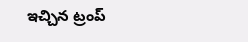ఇచ్చిన ట్రంప్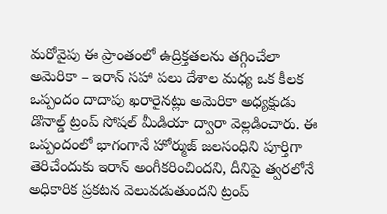మరోవైపు ఈ ప్రాంతంలో ఉద్రిక్తతలను తగ్గించేలా అమెరికా – ఇరాన్ సహా పలు దేశాల మధ్య ఒక కీలక ఒప్పందం దాదాపు ఖరారైనట్లు అమెరికా అధ్యక్షుడు డొనాల్డ్ ట్రంప్ సోషల్ మీడియా ద్వారా వెల్లడించారు. ఈ ఒప్పందంలో భాగంగానే హోర్ముజ్ జలసంధిని పూర్తిగా తెరిచేందుకు ఇరాన్ అంగీకరించిందని, దీనిపై త్వరలోనే అధికారిక ప్రకటన వెలువడుతుందని ట్రంప్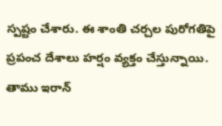స్పష్టం చేశారు. ఈ శాంతి చర్చల పురోగతిపై ప్రపంచ దేశాలు హర్షం వ్యక్తం చేస్తున్నాయి. తాము ఇరాన్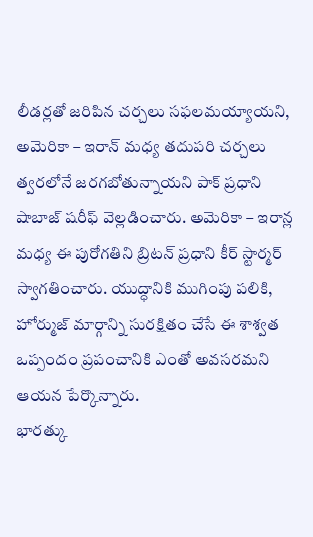లీడర్లతో జరిపిన చర్చలు సఫలమయ్యాయని, అమెరికా – ఇరాన్ మధ్య తదుపరి చర్చలు త్వరలోనే జరగబోతున్నాయని పాక్ ప్రధాని షాబాజ్ షరీఫ్ వెల్లడించారు. అమెరికా – ఇరాన్ల మధ్య ఈ పురోగతిని బ్రిటన్ ప్రధాని కీర్ స్టార్మర్ స్వాగతించారు. యుద్ధానికి ముగింపు పలికి, హోర్ముజ్ మార్గాన్ని సురక్షితం చేసే ఈ శాశ్వత ఒప్పందం ప్రపంచానికి ఎంతో అవసరమని ఆయన పేర్కొన్నారు.
భారత్కు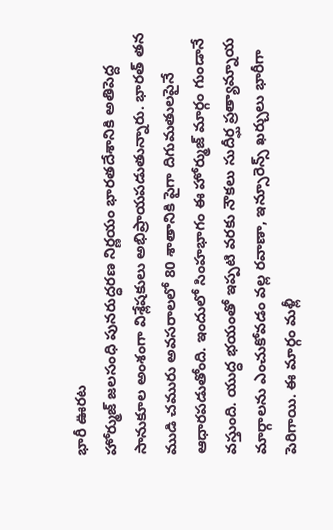భారీ ఊరట
హోర్ముజ్ జలసంధి పునరుద్ధరణ నిర్ణయం భారతదేశానికి అతిపెద్ద సానుకూల అంశంగా విశ్లేషకులు అభిప్రాయపడుతున్నారు. భారత్ తన ముడి చమురు అవసరాలలో 80 శాతానికి పైగా దిగుమతులపైనే ఆధారపడుతోంది. ఇందులో సింహభాగం ఈ హోర్ముజ్ మార్గం గుండానే వస్తుంది. యుద్ధ భయంతో ఇప్పటి వరకు నౌకలు సుదీర్ఘ ప్రత్యామ్నాయ మార్గాలను ఎంచుకోవడం వల్ల రవాణా, ఇన్సూరెన్స్ ఖర్చులు భారీగా పెరిగాయి. ఈ మార్గం మళ్లీ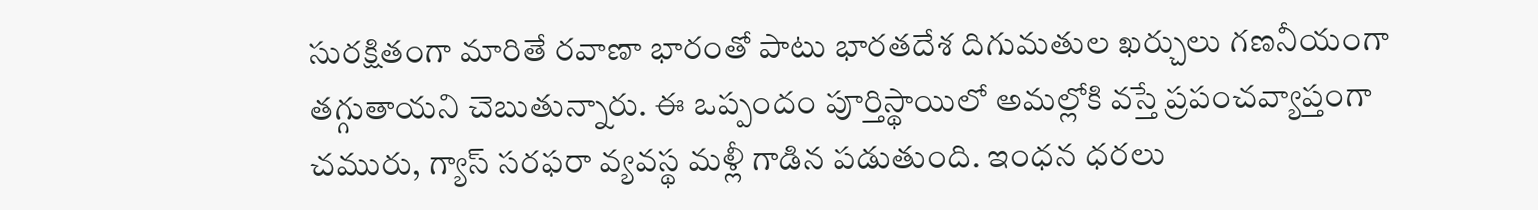సురక్షితంగా మారితే రవాణా భారంతో పాటు భారతదేశ దిగుమతుల ఖర్చులు గణనీయంగా తగ్గుతాయని చెబుతున్నారు. ఈ ఒప్పందం పూర్తిస్థాయిలో అమల్లోకి వస్తే ప్రపంచవ్యాప్తంగా చమురు, గ్యాస్ సరఫరా వ్యవస్థ మళ్లీ గాడిన పడుతుంది. ఇంధన ధరలు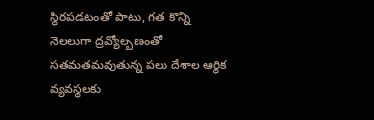స్థిరపడటంతో పాటు, గత కొన్ని నెలలుగా ద్రవ్యోల్బణంతో సతమతమవుతున్న పలు దేశాల ఆర్థిక వ్యవస్థలకు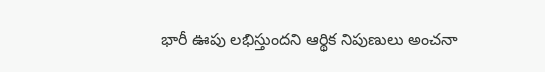భారీ ఊపు లభిస్తుందని ఆర్థిక నిపుణులు అంచనా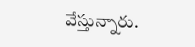వేస్తున్నారు.